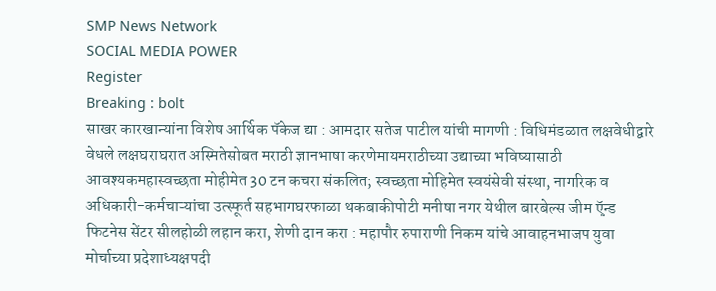SMP News Network
SOCIAL MEDIA POWER
Register
Breaking : bolt
साखर कारखान्यांना विशेष आर्थिक पॅकेज द्या : आमदार सतेज पाटील यांची मागणी : विधिमंडळात लक्षवेधीद्वारे वेधले लक्षघराघरात अस्मितेसोबत मराठी ज्ञानभाषा करणेमायमराठीच्या उद्याच्या भविष्यासाठी आवश्यकमहास्वच्छता मोहीमेत 30 टन कचरा संकलित; स्वच्छता मोहिमेत स्वयंसेवी संस्था, नागरिक व अधिकारी-कर्मचाऱ्यांचा उत्स्फूर्त सहभागघरफाळा थकबाकीपोटी मनीषा नगर येथील बारबेल्स जीम ऍ़न्ड फिटनेस सेंटर सीलहोळी लहान करा, शेणी दान करा : महापौर रुपाराणी निकम यांचे आवाहनभाजप युवा मोर्चाच्या प्रदेशाध्यक्षपदी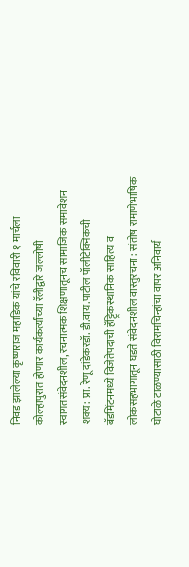निवड झालेल्या कृष्णराज महाडिक यांचे रविवारी १ मार्चला कोल्हापुरात होणार कार्यकर्त्यांच्या रॅलीद्वारे जल्लोषी स्वागतसंवेदनशील, रचनात्मक शिक्षणातूनच सामाजिक समावेशन शक्य: प्रा. रेणू दांडेकरडॉ. डी.वाय.पाटील पॉलीटेक्निकची बॅडमिंटनमध्ये विजेतेपदाची हॅट्ट्रिकस्थानिक साहित्य व लोकसहभागातून घडते संवेदनशील वास्तुरचना : संतोष रामाणेभाषिक घोटाळे टाळण्यासाठी विरामचिन्हांचा वापर अनिवार्य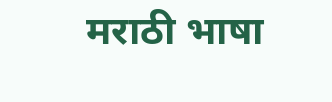मराठी भाषा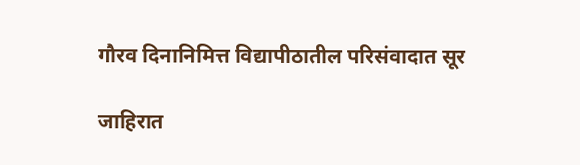गौरव दिनानिमित्त विद्यापीठातील परिसंवादात सूर

जाहिरात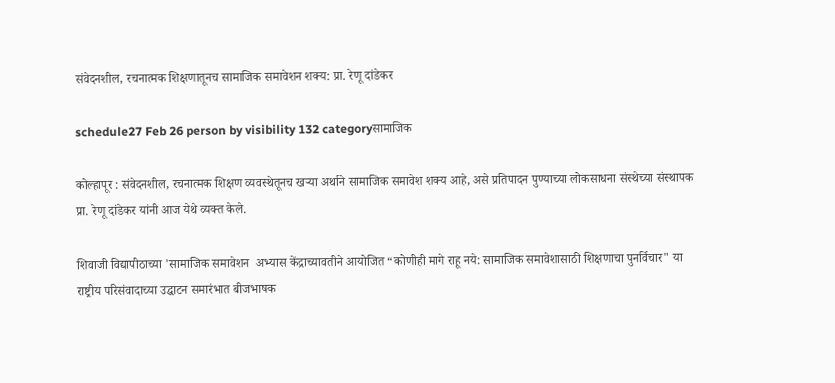संवेदनशील, रचनात्मक शिक्षणातूनच सामाजिक समावेशन शक्य: प्रा. रेणू दांडेकर

schedule27 Feb 26 person by visibility 132 categoryसामाजिक

कोल्हापूर : संवेदनशील, रचनात्मक शिक्षण व्यवस्थेतूनच खऱ्या अर्थाने सामाजिक समावेश शक्य आहे, असे प्रतिपादन पुण्याच्या लोकसाधना संस्थेच्या संस्थापक प्रा. रेणू दांडेकर यांनी आज येथे व्यक्त केले.

शिवाजी विद्यापीठाच्या 'सामाजिक समावेशन  अभ्यास केंद्राच्यावतीने आयोजित “कोणीही मागे राहू नये: सामाजिक समावेशासाठी शिक्षणाचा पुनर्विचार" या राष्ट्रीय परिसंवादाच्या उद्घाटन समारंभात बीजभाषक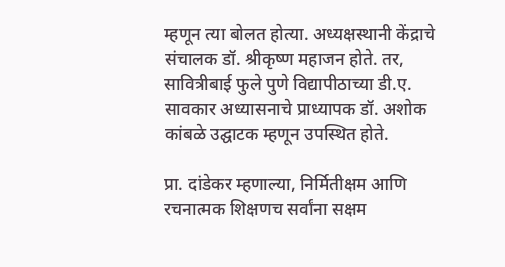म्हणून त्या बोलत होत्या. अध्यक्षस्थानी केंद्राचे संचालक डॉ. श्रीकृष्ण महाजन होते. तर, सावित्रीबाई फुले पुणे विद्यापीठाच्या डी.ए. सावकार अध्यासनाचे प्राध्यापक डॉ. अशोक कांबळे उद्घाटक म्हणून उपस्थित होते.

प्रा. दांडेकर म्हणाल्या, निर्मितीक्षम आणि रचनात्मक शिक्षणच सर्वांना सक्षम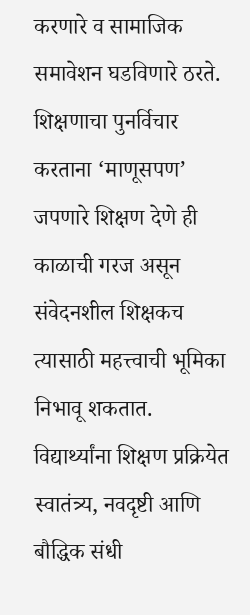करणारे व सामाजिक समावेशन घडविणारे ठरते. शिक्षणाचा पुनर्विचार करताना ‘माणूसपण’ जपणारे शिक्षण देणे ही काळाची गरज असून संवेदनशील शिक्षकच त्यासाठी महत्त्वाची भूमिका निभावू शकतात. विद्यार्थ्यांना शिक्षण प्रक्रियेत स्वातंत्र्य, नवदृष्टी आणि बौद्धिक संधी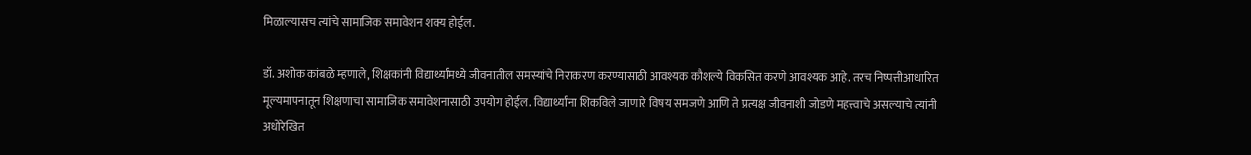मिळाल्यासच त्यांचे सामाजिक समावेशन शक्य होईल.

डॉ. अशोक कांबळे म्हणाले, शिक्षकांनी विद्यार्थ्यांमध्ये जीवनातील समस्यांचे निराकरण करण्यासाठी आवश्यक कौशल्ये विकसित करणे आवश्यक आहे. तरच निष्पत्तीआधारित मूल्यमापनातून शिक्षणाचा सामाजिक समावेशनासाठी उपयोग होईल. विद्यार्थ्यांना शिकविले जाणारे विषय समजणे आणि ते प्रत्यक्ष जीवनाशी जोडणे महत्त्वाचे असल्याचे त्यांनी अधोरेखित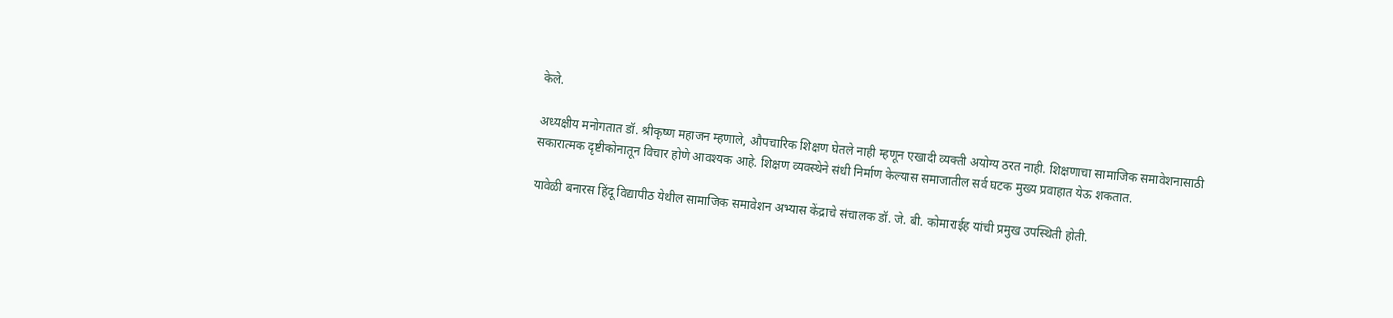केले.

अध्यक्षीय मनोगतात डॉ. श्रीकृष्ण महाजन म्हणाले, औपचारिक शिक्षण घेतले नाही म्हणून एखादी व्यक्ती अयोग्य ठरत नाही. शिक्षणाचा सामाजिक समावेशनासाठी सकारात्मक दृष्टीकोनातून विचार होणे आवश्यक आहे. शिक्षण व्यवस्थेने संधी निर्माण केल्यास समाजातील सर्व घटक मुख्य प्रवाहात येऊ शकतात.

यावेळी बनारस हिंदू विद्यापीठ येथील सामाजिक समावेशन अभ्यास केंद्राचे संचालक डॉ. जे. बी. कोमाराईह यांची प्रमुख उपस्थिती होती.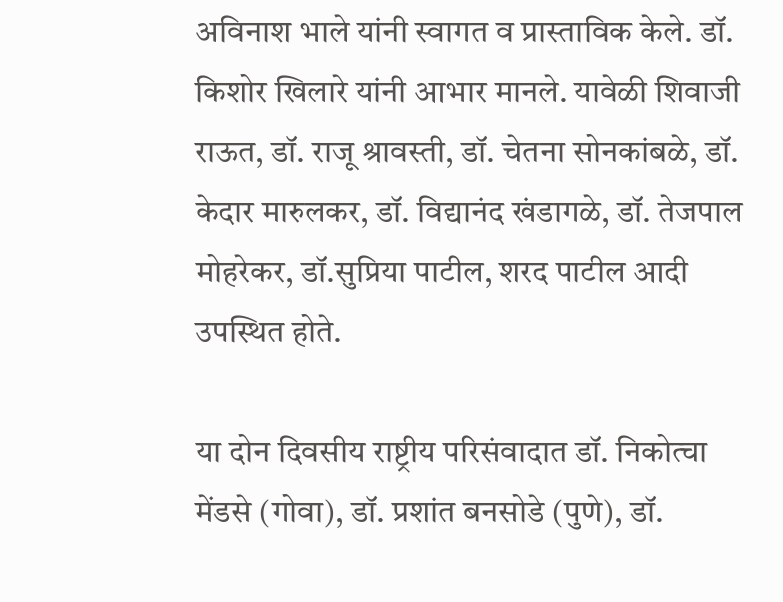अविनाश भाले यांनी स्वागत व प्रास्ताविक केले. डॉ. किशोर खिलारे यांनी आभार मानले. यावेळी शिवाजी राऊत, डॉ. राजू श्रावस्ती, डॉ. चेतना सोनकांबळे, डॉ. केदार मारुलकर, डॉ. विद्यानंद खंडागळे, डॉ. तेजपाल मोहरेकर, डॉ.सुप्रिया पाटील, शरद पाटील आदी उपस्थित होते.

या दोन दिवसीय राष्ट्रीय परिसंवादात डॉ. निकोत्चा मेंडसे (गोवा), डॉ. प्रशांत बनसोडे (पुणे), डॉ.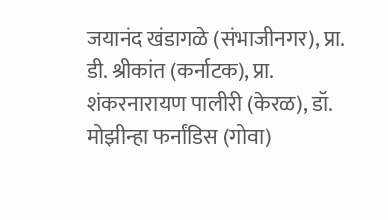जयानंद खंडागळे (संभाजीनगर), प्रा. डी. श्रीकांत (कर्नाटक), प्रा. शंकरनारायण पालीरी (केरळ), डॉ. मोझीन्हा फर्नांडिस (गोवा)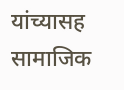यांच्यासह सामाजिक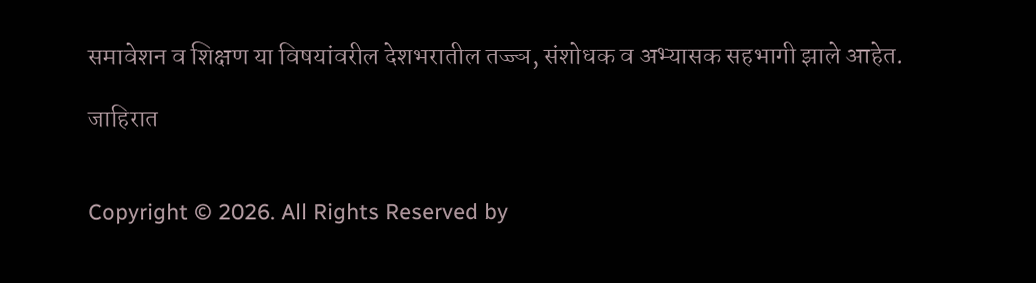समावेशन व शिक्षण या विषयांवरील देशभरातील तज्ज्ञ, संशोधक व अभ्यासक सहभागी झाले आहेत.

जाहिरात


Copyright © 2026. All Rights Reserved by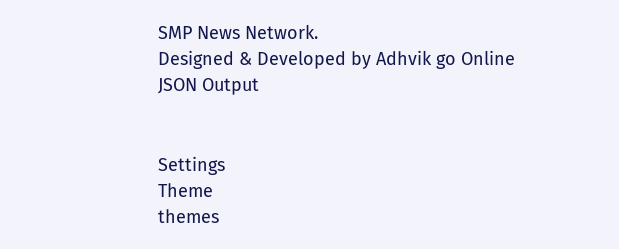SMP News Network.
Designed & Developed by Adhvik go Online
JSON Output


Settings
Theme
themes